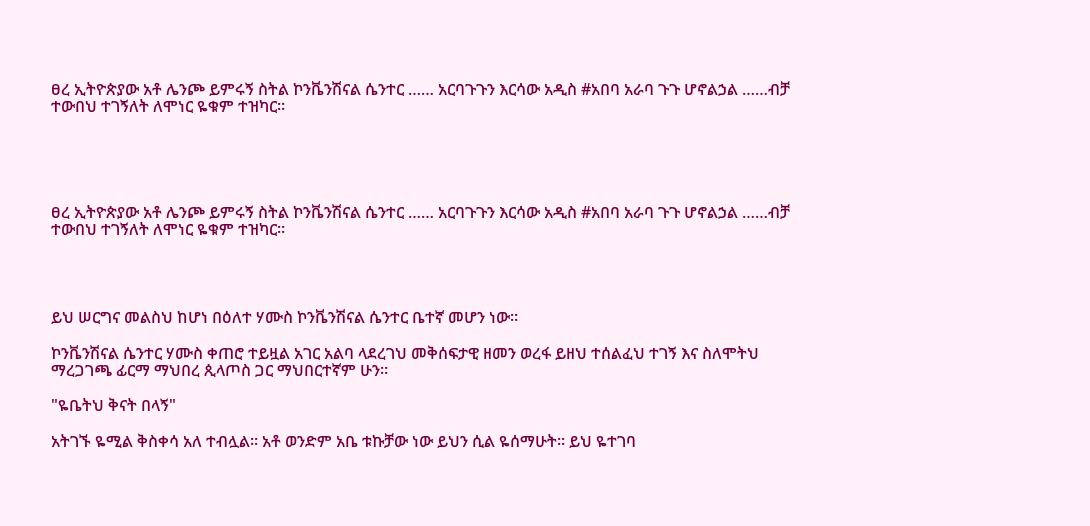ፀረ ኢትዮጵያው አቶ ሌንጮ ይምሩኝ ስትል ኮንቬንሽናል ሴንተር …… አርባጉጉን እርሳው አዲስ #አበባ አራባ ጉጉ ሆኖልኃል ……ብቻ ተውበህ ተገኝለት ለሞነር ዬቁም ተዝካር።





ፀረ ኢትዮጵያው አቶ ሌንጮ ይምሩኝ ስትል ኮንቬንሽናል ሴንተር …… አርባጉጉን እርሳው አዲስ #አበባ አራባ ጉጉ ሆኖልኃል ……ብቻ ተውበህ ተገኝለት ለሞነር ዬቁም ተዝካር።




ይህ ሠርግና መልስህ ከሆነ በዕለተ ሃሙስ ኮንቬንሽናል ሴንተር ቤተኛ መሆን ነው።

ኮንቬንሽናል ሴንተር ሃሙስ ቀጠሮ ተይዟል አገር አልባ ላደረገህ መቅሰፍታዊ ዘመን ወረፋ ይዘህ ተሰልፈህ ተገኝ እና ስለሞትህ ማረጋገጫ ፊርማ ማህበረ ጲላጦስ ጋር ማህበርተኛም ሁን።

"ዬቤትህ ቅናት በላኝ"

አትገኙ ዬሚል ቅስቀሳ አለ ተብሏል። አቶ ወንድም አቤ ቱኩቻው ነው ይህን ሲል ዬሰማሁት። ይህ ዬተገባ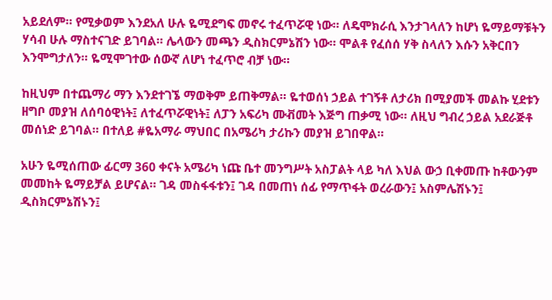አይደለም። የሚቃወም እንደአለ ሁሉ ዬሚደግፍ መኖሩ ተፈጥሯዊ ነው። ለዴሞክራሲ እንታገላለን ከሆነ ዬማይማቹትን ሃሳብ ሁሉ ማስተናገድ ይገባል። ሌላውን መጫን ዲስክርምኔሽን ነው። ሞልቶ የፈሰሰ ሃቅ ስላለን እሱን አቅርበን እንሞግታለን። ዬሚሞገተው ሰውኛ ለሆነ ተፈጥሮ ብቻ ነው።

ከዚህም በተጨማሪ ማን እንደተገኜ ማወቅም ይጠቅማል። ዬተወሰነ ኃይል ተገኝቶ ለታሪክ በሚያመች መልኩ ሂደቱን ዘግቦ መያዝ ለሰባዕዊነት፤ ለተፈጥሯዊነት፤ ለፓን አፍሪካ ሙቭመት እጅግ ጠቃሚ ነው። ለዚህ ግብረ ኃይል አደራጅቶ መሰነድ ይገባል። በተለይ #ዬአማራ ማህበር በአሜሪካ ታሪኩን መያዝ ይገበዋል።

አሁን ዬሚሰጠው ፊርማ 360 ቀናት አሜሪካ ነጩ ቤተ መንግሥት አስፓልት ላይ ካለ እህል ውኃ ቢቀመጡ ከቶውንም መመከት ዬማይቻል ይሆናል። ገዳ መስፋፋቱን፤ ገዳ በመጠነ ሰፊ የማጥፋት ወረራውን፤ አስምሌሽኑን፤ ዲስክርምኔሽኑን፤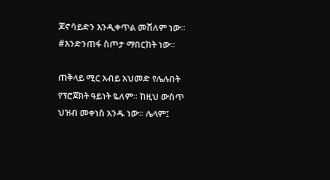ጆኖሳይድን እንዲቀጥል መሸለም ነው። #እንድንጠፋ ስጦታ ማበርከት ነው።

ጠቅላይ ሚር አብይ አህመድ የሌሉበት የፕሮጀክት ዓይነት ዬለም። ከዚህ ውስጥ ህዝብ መቀነስ አንዱ ነው። ሌላም፤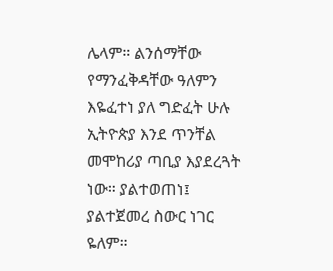ሌላም። ልንሰማቸው የማንፈቅዳቸው ዓለምን እዬፈተነ ያለ ግድፈት ሁሉ ኢትዮጵያ እንደ ጥንቸል መሞከሪያ ጣቢያ እያደረጓት ነው። ያልተወጠነ፤ ያልተጀመረ ስውር ነገር ዬለም።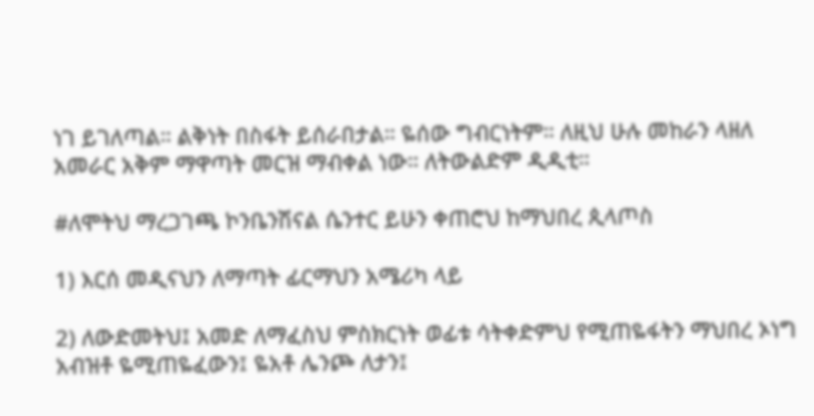ነገ ይገለጣል። ልቅነት በስፋት ይሰራበታል። ዬሰው ግብርነትም። ለዚህ ሁሉ መከራን ላዘለ አመራር አቅም ማዋጣት መርዝ ማብቀል ነው። ለትውልድም ዲዲቲ።

#ለሞትህ ማረጋገጫ ኮንቤንሽናል ሴንተር ይሁን ቀጠሮህ ከማህበረ ጲላጦስ

1) እርሰ መዲናህን ለማጣት ፊርማህን አሜሪካ ላይ

2) ለውድመትህ፤ አመድ ለማፈስህ ምስክርነት ወፊቱ ሳትቀድምህ የሚጠዬፋትን ማህበረ ኦነግ አብዝቶ ዬሚጠዬፈውን፤ ዬአቶ ሌንጮ ለታን፤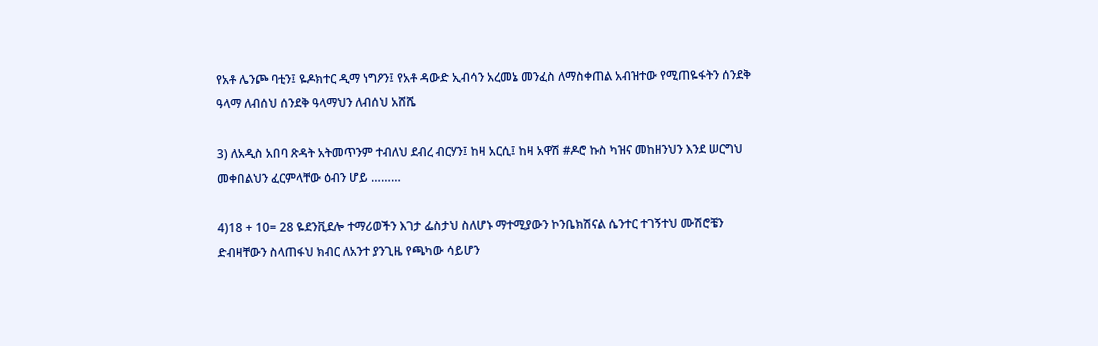የአቶ ሌንጮ ባቲን፤ ዬዶክተር ዲማ ነግዖን፤ የአቶ ዳውድ ኢብሳን አረመኔ መንፈስ ለማስቀጠል አብዝተው የሚጠዬፋትን ሰንደቅ ዓላማ ለብሰህ ሰንደቅ ዓላማህን ለብሰህ አሸሼ

3) ለአዲስ አበባ ጽዳት አትመጥንም ተብለህ ደብረ ብርሃን፤ ከዛ አርሲ፤ ከዛ አዋሽ #ዶሮ ኩስ ካዝና መከዘንህን እንደ ሠርግህ መቀበልህን ፈርምላቸው ዕብን ሆይ ………

4)18 + 10= 28 ዬደንቪደሎ ተማሪወችን እገታ ፌስታህ ስለሆኑ ማተሚያውን ኮንቤክሽናል ሴንተር ተገኝተህ ሙሽሮቼን ድብዛቸውን ስላጠፋህ ክብር ለአንተ ያንጊዜ የጫካው ሳይሆን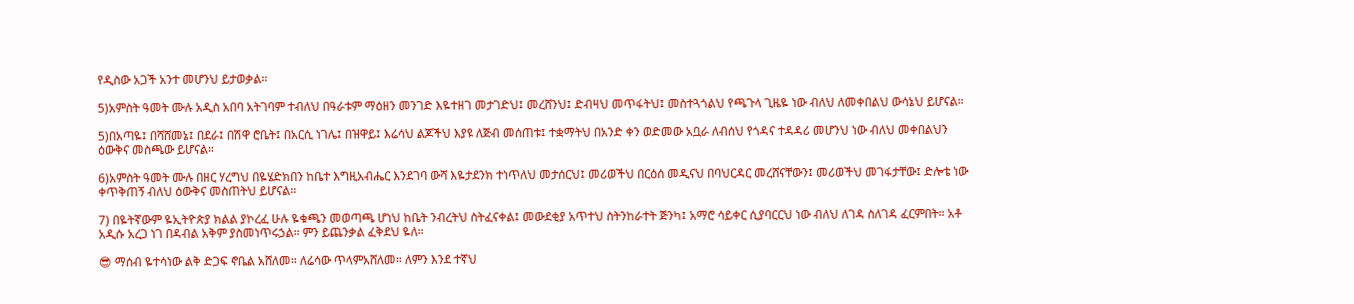የዲስው አጋች አንተ መሆንህ ይታወቃል።

5)አምስት ዓመት ሙሉ አዲስ አበባ አትገባም ተብለህ በዓራቱም ማዕዘን መንገድ እዬተዘገ መታገድህ፤ መረሸንህ፤ ድብዛህ መጥፋትህ፤ መስተጓጎልህ የጫጉላ ጊዜዬ ነው ብለህ ለመቀበልህ ውሳኔህ ይሆናል።

5)በአጣዬ፤ በሻሸመኔ፤ በደራ፤ በሽዋ ሮቤት፤ በአርሲ ነገሌ፤ በዝዋይ፤ እሬሳህ ልጆችህ እያዩ ለጅብ መሰጠቱ፤ ተቋማትህ በአንድ ቀን ወድመው አቧራ ለብሰህ የጎዳና ተዳዳሪ መሆንህ ነው ብለህ መቀበልህን ዕውቅና መስጫው ይሆናል።

6)አምስት ዓመት ሙሉ በዘር ሃረግህ በዬሄድክበን ከቤተ እግዚአብሔር እንደገባ ውሻ እዬታደንክ ተነጥለህ መታሰርህ፤ መሪወችህ በርዕሰ መዲናህ በባህርዳር መረሸናቸውን፤ መሪወችህ መገፋታቸው፤ ድሎቴ ነው ቀጥቅጠኝ ብለህ ዕውቅና መስጠትህ ይሆናል።

7) በዬትኛውም ዬኢትዮጵያ ክልል ያኮረፈ ሁሉ ዬቁጫን መወጣጫ ሆነህ ከቤት ንብረትህ ስትፈናቀል፤ መውደቂያ አጥተህ ስትንከራተት ጅንካ፤ አማሮ ሳይቀር ሲያባርርህ ነው ብለህ ለገዳ ስለገዳ ፈርምበት። አቶ አዲሱ አረጋ ነገ በዳብል አቅም ያስመነጥሩኃል። ምን ይጨንቃል ፈቅደህ ዬለ።

😎 ማሰብ ዬተሳነው ልቅ ድጋፍ ኖቤል አሸለመ። ለሬሳው ጥላምአሸለመ። ለምን እንደ ተኛህ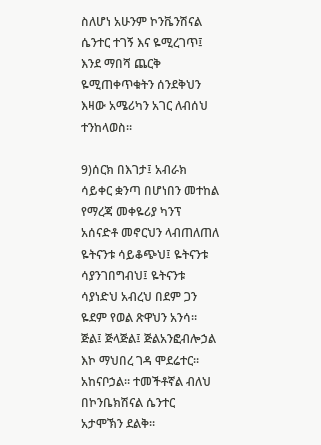ስለሆነ አሁንም ኮንቬንሽናል ሴንተር ተገኝ እና ዬሚረገጥ፤ እንደ ማበሻ ጨርቅ ዬሚጠቀጥቁትን ሰንደቅህን እዛው አሜሪካን አገር ለብሰህ ተንከላወስ።

9)ሰርክ በእገታ፤ አብራክ ሳይቀር ቋንጣ በሆነበን መተከል የማረጃ መቀዬሪያ ካንፕ አሰናድቶ መኖርህን ላብጠለጠለ ዬትናንቱ ሳይቆጭህ፤ ዬትናንቱ ሳያንገበግብህ፤ ዬትናንቱ ሳያነድህ አብረህ በደም ጋን ዬደም የወል ጽዋህን አንሳ። ጅል፤ ጅላጅል፤ ጅልአንፎብሎኃል እኮ ማህበረ ገዳ ሞደሬተር። አከናቦኃል። ተመችቶኛል ብለህ በኮንቤክሽናል ሴንተር አታሞኽን ደልቅ።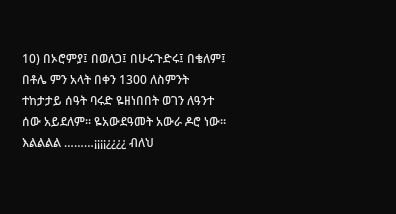10) በኦሮምያ፤ በወለጋ፤ በሁሩጉድሩ፤ በቄለም፤ በቶሌ ምን አላት በቀን 1300 ለስምንት ተከታታይ ሰዓት ባሩድ ዬዘነበበት ወገን ለዓንተ ሰው አይደለም። ዬአውደዓመት አውራ ዶሮ ነው። እልልልል ………¡¡¡¡¿¿¿¿ ብለህ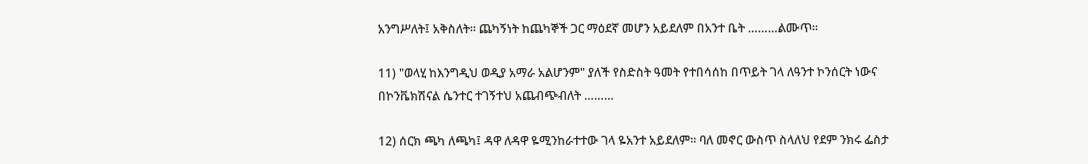አንግሥለት፤ አቅስለት። ጨካኝነት ከጨካኞች ጋር ማዕደኛ መሆን አይደለም በአንተ ቤት ………ልሙጥ።

11) "ወላሂ ከእንግዲህ ወዲያ አማራ አልሆንም" ያለች የስድስት ዓመት የተበሳሰከ በጥይት ገላ ለዓንተ ኮንሰርት ነውና በኮንቬክሽናል ሴንተር ተገኝተህ አጨብጭብለት ………

12) ሰርክ ጫካ ለጫካ፤ ዳዋ ለዳዋ ዬሚንከራተተው ገላ ዬአንተ አይደለም። ባለ መኖር ውስጥ ስላለህ የደም ንክሩ ፌስታ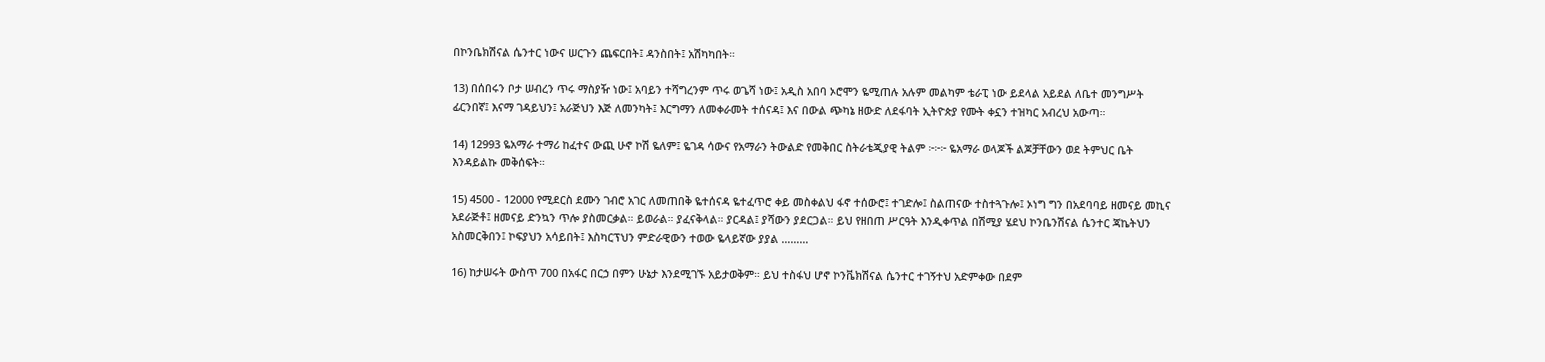በኮንቤክሽናል ሴንተር ነውና ሠርጉን ጨፍርበት፤ ዳንስበት፤ አሽካካበት።

13) በሰበሩን ቦታ ሠብረን ጥሩ ማስያዥ ነው፤ አባይን ተሻግረንም ጥሩ ወጌሻ ነው፤ አዲስ አበባ ኦሮሞን ዬሚጠሉ አሉም መልካም ቴራፒ ነው ይደላል አይደል ለቤተ መንግሥት ፊርንበኛ፤ እናማ ገዳይህን፤ አራጅህን እጅ ለመንካት፤ እርግማን ለመቀራመት ተሰናዳ፤ እና በውል ጭካኔ ዘውድ ለደፋባት ኢትዮጵያ የሙት ቀኗን ተዝካር አብረህ አውጣ።

14) 12993 ዬአማራ ተማሪ ከፈተና ውጪ ሁኖ ኮሽ ዬለም፤ ዬገዳ ሳውና የአማራን ትውልድ የመቅበር ስትራቴጂያዊ ትልም ፦፦፦ ዬአማራ ወላጆች ልጆቻቸውን ወደ ትምህር ቤት እንዳይልኩ መቅሰፍት።

15) 4500 - 12000 የሚደርስ ደሙን ገብሮ አገር ለመጠበቅ ዬተሰናዳ ዬተፈጥሮ ቀይ መስቀልህ ፋኖ ተሰውሮ፤ ተገድሎ፤ ስልጠናው ተስተጓጉሎ፤ ኦነግ ግን በአደባባይ ዘመናይ መኪና አደራጅቶ፤ ዘመናይ ድንኳን ጥሎ ያስመርቃል። ይወራል። ያፈናቅላል። ያርዳል፤ ያሻውን ያደርጋል። ይህ የዘበጠ ሥርዓት እንዲቀጥል በሽሚያ ሄደህ ኮንቤንሽናል ሴንተር ጃኬትህን አስመርቅበን፤ ኮፍያህን አሳይበት፤ እስካርፕህን ምድራዊውን ተወው ዬላይኛው ያያል ………

16) ከታሠሩት ውስጥ 700 በአፋር በርኃ በምን ሁኔታ እንደሚገኙ አይታወቅም። ይህ ተስፋህ ሆኖ ኮንቬክሽናል ሴንተር ተገኝተህ አድምቀው በደም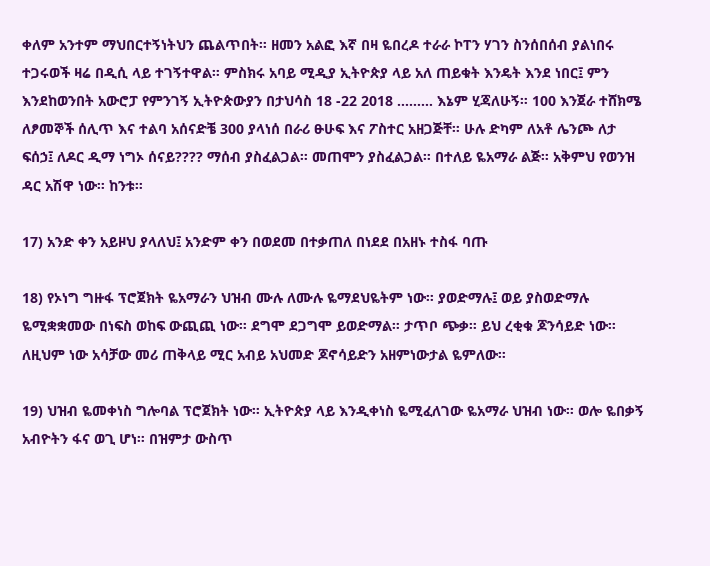ቀለም አንተም ማህበርተኝነትህን ጨልጥበት። ዘመን አልፎ እኛ በዛ ዬበረዶ ተራራ ኮፐን ሃገን ስንሰበሰብ ያልነበሩ ተጋሩወች ዛሬ በዲሲ ላይ ተገኝተዋል። ምስክሩ አባይ ሚዲያ ኢትዮጵያ ላይ አለ ጠይቁት እንዴት እንደ ነበር፤ ምን እንደከወንበት አውሮፓ የምንገኝ ኢትዮጵውያን በታህሳስ 18 -22 2018 ……… እኔም ሂጃለሁኝ። 100 እንጀራ ተሸክሜ ለፆመኞች ሰሊጥ እና ተልባ አሰናድቼ 300 ያላነሰ በራሪ ፁሁፍ እና ፖስተር አዘጋጅቸ። ሁሉ ድካም ለአቶ ሌንጮ ለታ ፍሰኃ፤ ለዶር ዲማ ነግኦ ሰናይ???? ማሰብ ያስፈልጋል። መጠሞን ያስፈልጋል። በተለይ ዬአማራ ልጅ። አቅምህ የወንዝ ዳር አሽዋ ነው። ከንቱ።

17) አንድ ቀን አይዞህ ያላለህ፤ አንድም ቀን በወደመ በተቃጠለ በነደደ በአዘኑ ተስፋ ባጡ

18) የኦነግ ግዙፋ ፕሮጀክት ዬአማራን ህዝብ ሙሉ ለሙሉ ዬማደህዬትም ነው። ያወድማሉ፤ ወይ ያስወድማሉ ዬሚቋቋመው በነፍስ ወከፍ ውጪጪ ነው። ደግሞ ደጋግሞ ይወድማል። ታጥቦ ጭቃ። ይህ ረቂቁ ጆንሳይድ ነው። ለዚህም ነው አሳቻው መሪ ጠቅላይ ሚር አብይ አህመድ ጆኖሳይድን አዘምነውታል ዬምለው።

19) ህዝብ ዬመቀነስ ግሎባል ፕሮጀክት ነው። ኢትዮጵያ ላይ እንዲቀነስ ዬሚፈለገው ዬአማራ ህዝብ ነው። ወሎ ዬበቃኝ አብዮትን ፋና ወጊ ሆነ። በዝምታ ውስጥ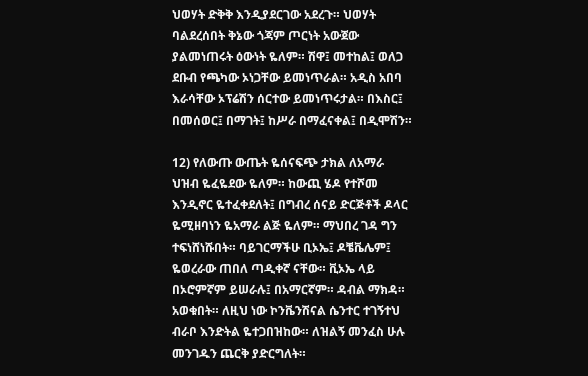ህወሃት ድቅቅ እንዲያደርገው አደረጉ። ህወሃት ባልደረሰበት ቅኔው ጎጃም ጦርነት አውጀው ያልመነጠሩት ዕውነት ዬለም። ሽዋ፤ መተከል፤ ወለጋ ደቡብ የጫካው ኦነጋቸው ይመነጥራል። አዲስ አበባ እራሳቸው ኦፕሬሽን ሰርተው ይመነጥሩታል። በእስር፤ በመሰወር፤ በማገት፤ ከሥራ በማፈናቀል፤ በዲሞሽን።

12) የለውጡ ውጤት ዬሰናፍጭ ታክል ለአማራ ህዝብ ዬፈዬደው ዬለም። ከውጪ ሄዶ የተሾመ እንዲኖር ዬተፈቀደለት፤ በግብረ ሰናይ ድርጅቶች ዶላር ዬሚዘባነን ዬአማራ ልጅ ዬለም። ማህበረ ገዳ ግን ተፍነሸነሹበት። ባይገርማችሁ ቢኦኤ፤ ዶቼቬሌም፤ ዬወረራው ጠበለ ጣዲቀኛ ናቸው። ቪኦኤ ላይ በኦሮምኛም ይሠራሉ፤ በአማርኛም። ዳብል ማክዳ። አወቁበት። ለዚህ ነው ኮንቬንሽናል ሴንተር ተገኝተህ ብራቦ እንድትል ዬተጋበዝከው። ለዝልኝ መንፈስ ሁሉ መንገዱን ጨርቅ ያድርግለት።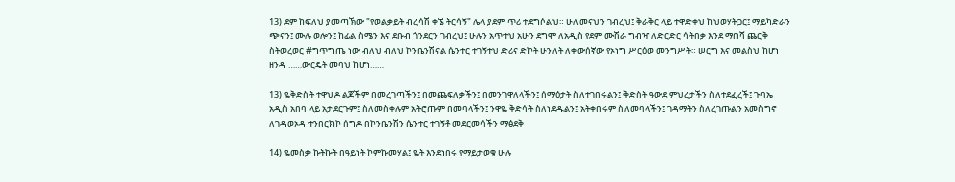13) ደም ከፍለህ ያመጣኽው "የወልቃይት ብረሳሽ ቀኜ ትርሳኝ" ሌላ ያደም ጥሪ ተደግሶልህ። ሁለመናህን ገብረህ፤ ቅራቅር ላይ ተዋድቀህ ከህወሃትጋር፤ ማይካድራን ጭናን፤ ሙሉ ወሎን፤ ከፊል ስሜን እና ደቡብ ጎንደርን ገብረህ፤ ሁሉን አጥተህ አሁን ደግሞ ለአዲስ የደም ሙሽራ ግብዣ ለድርድር ሳትበቃ እንደ ማበሻ ጨርቅ ስትወረወር #ግጥግጤ ነው ብለህ ብለህ ኮንቤንሽናል ሴንተር ተገኝተህ ድሪና ድኮት ሁንለት ለቀውሰኛው የኦነግ ሥርዕወ መንግሥት። ሠርግ እና መልስህ ከሆነ ዘንዳ ……ውርዴት መባህ ከሆነ……

13) ዬቅድስት ተዋህዶ ልጆችም በመረገጣችን፤ በመጨፍለቃችን፤ በመንገዋለላችን፤ ሰማዕታት ስለተገበሩልን፤ ቅድስት ዓውደ ምህረታችን ስለተደፈረች፤ ጉባኤ አዲስ አበባ ላይ አታደርጉም፤ ስለመስቀሉም አትሮጡም በመባላችን፤ ንዋዬ ቅድሳት ስለነደዱልን፤ አትቀበሩም ስለመባላችን፤ ገዳማትን ስለረገጡልን አመስግኖ ለገዳወኦዳ ተንበርክኮ ሰግዶ በኮንቤንሽን ሴንተር ተገኝቶ መደርመሳችን ማፅደቅ

14) ዬመስቃ ኩትኩት በዓይነት ኮምኩመሃል፤ ዬት እንደነበሩ የማይታወቁ ሁሉ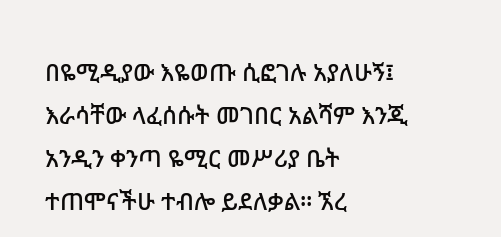በዬሚዲያው እዬወጡ ሲፎገሉ አያለሁኝ፤ እራሳቸው ላፈሰሱት መገበር አልሻም እንጂ አንዲን ቀንጣ ዬሚር መሥሪያ ቤት ተጠሞናችሁ ተብሎ ይደለቃል። ኧረ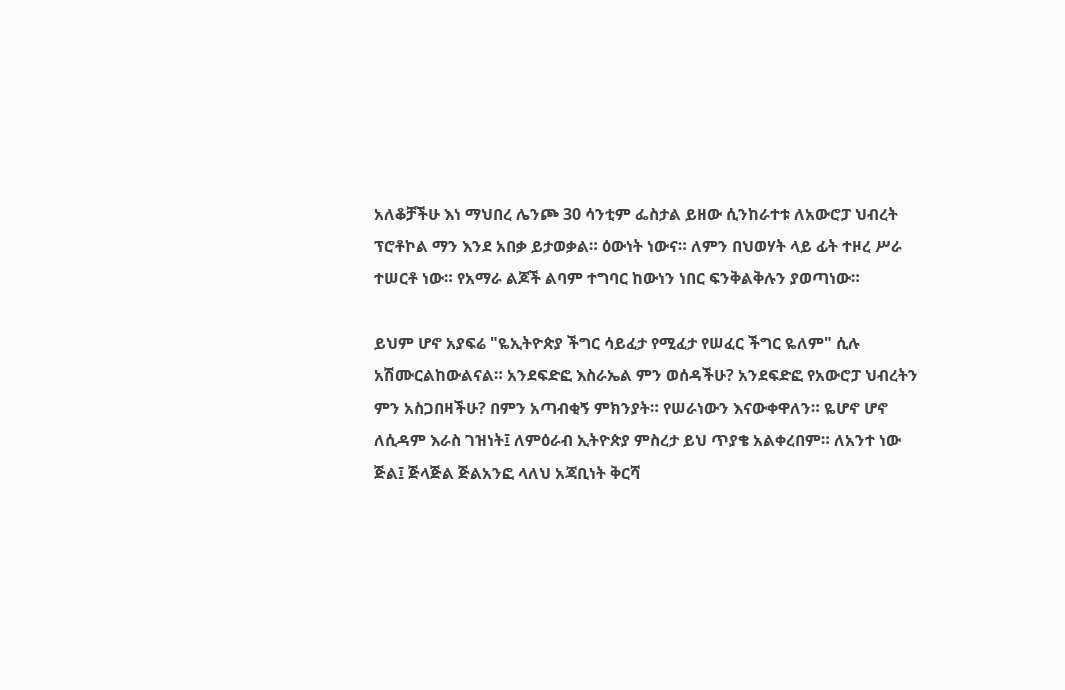አለቆቻችሁ እነ ማህበረ ሌንጮ 30 ሳንቲም ፌስታል ይዘው ሲንከራተቱ ለአውሮፓ ህብረት ፕሮቶኮል ማን እንደ አበቃ ይታወቃል። ዕውነት ነውና። ለምን በህወሃት ላይ ፊት ተዞረ ሥራ ተሠርቶ ነው። የአማራ ልጆች ልባም ተግባር ከውነን ነበር ፍንቅልቅሉን ያወጣነው።

ይህም ሆኖ አያፍሬ "ዬኢትዮጵያ ችግር ሳይፈታ የሚፈታ የሠፈር ችግር ዬለም" ሲሉ አሽሙርልከውልናል። አንደፍድፎ እስራኤል ምን ወሰዳችሁ? አንደፍድፎ የአውሮፓ ህብረትን ምን አስጋበዛችሁ? በምን አጣብቂኝ ምክንያት። የሠራነውን እናውቀዋለን። ዬሆኖ ሆኖ ለሲዳም እራስ ገዝነት፤ ለምዕራብ ኢትዮጵያ ምስረታ ይህ ጥያቄ አልቀረበም። ለአንተ ነው ጅል፤ ጅላጅል ጅልአንፎ ላለህ አጃቢነት ቅርሻ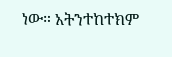ነው። አትንተከተክም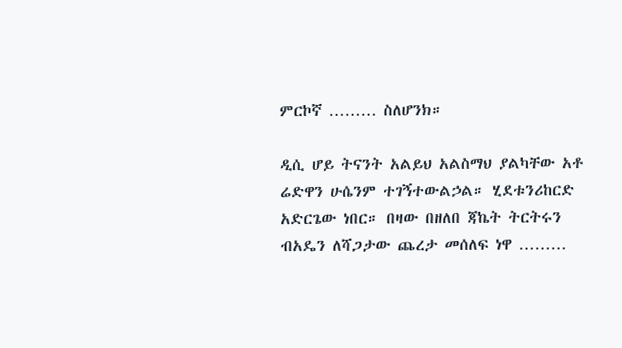ምርኮኛ ……… ስለሆንክ።

ዲሲ ሆይ ትናንት አልይህ አልስማህ ያልካቸው አቶ ሬድዋን ሁሴንም ተገኝተውልኃል። ሂደቱንሪከርድ አድርጌው ነበር። በዛው በዘለበ ጃኬት ትርትሩን ብአዴን ለሻጋታው ጨረታ መሰለፍ ነዋ ………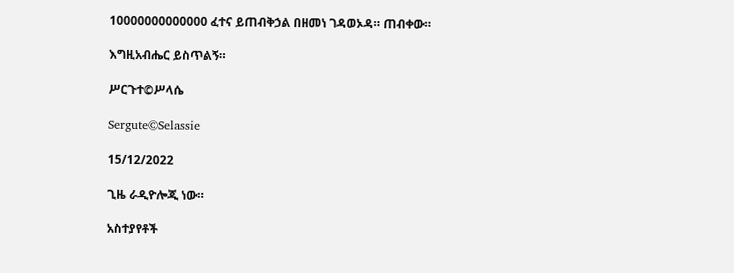10000000000000 ፈተና ይጠብቅኃል በዘመነ ገዳወኦዳ። ጠብቀው።

እግዚአብሔር ይስጥልኝ።

ሥርጉተ©ሥላሴ

Sergute©Selassie

15/12/2022

ጊዜ ራዲዮሎጂ ነው።

አስተያየቶች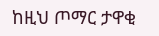ከዚህ ጦማር ታዋቂ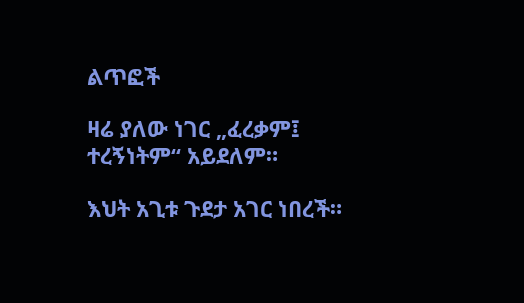ልጥፎች

ዛሬ ያለው ነገር „ፈረቃም፤ ተረኝነትም“ አይደለም።

እህት አጊቱ ጉደታ አገር ነበረች።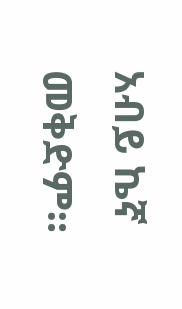አብይ ኬኛ መቅድም።